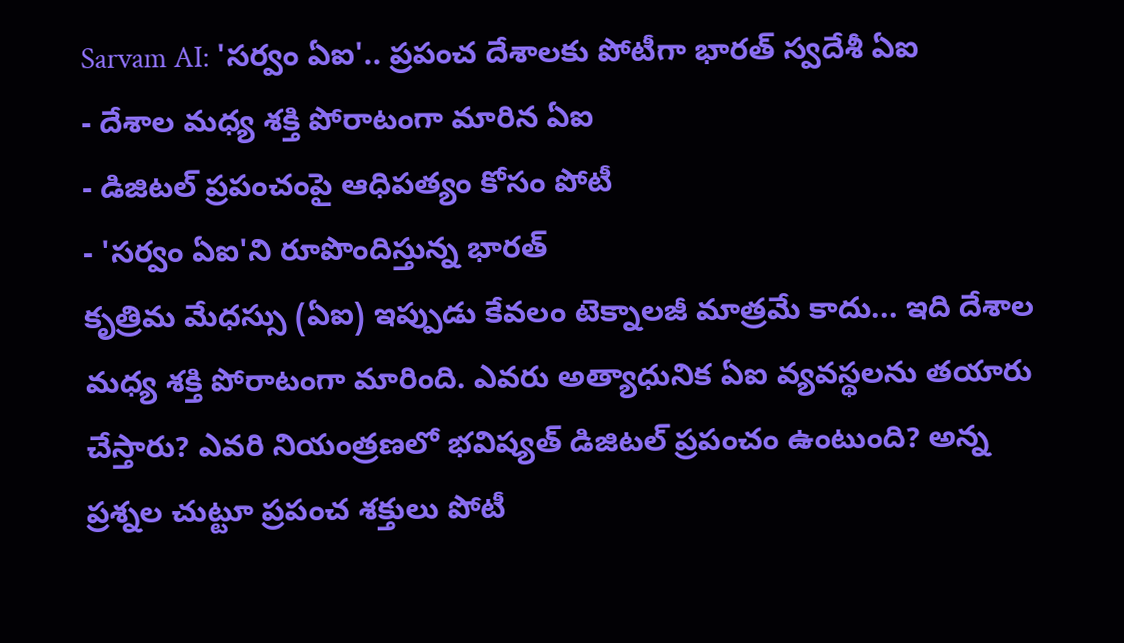Sarvam AI: 'సర్వం ఏఐ'.. ప్రపంచ దేశాలకు పోటీగా భారత్ స్వదేశీ ఏఐ
- దేశాల మధ్య శక్తి పోరాటంగా మారిన ఏఐ
- డిజిటల్ ప్రపంచంపై ఆధిపత్యం కోసం పోటీ
- 'సర్వం ఏఐ'ని రూపొందిస్తున్న భారత్
కృత్రిమ మేధస్సు (ఏఐ) ఇప్పుడు కేవలం టెక్నాలజీ మాత్రమే కాదు... ఇది దేశాల మధ్య శక్తి పోరాటంగా మారింది. ఎవరు అత్యాధునిక ఏఐ వ్యవస్థలను తయారు చేస్తారు? ఎవరి నియంత్రణలో భవిష్యత్ డిజిటల్ ప్రపంచం ఉంటుంది? అన్న ప్రశ్నల చుట్టూ ప్రపంచ శక్తులు పోటీ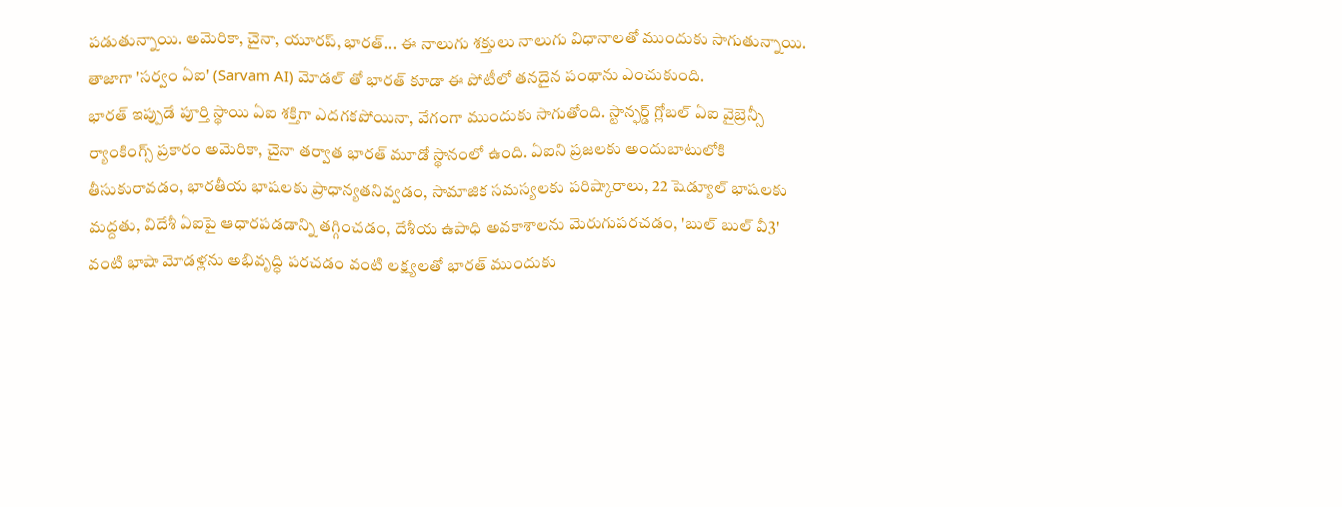పడుతున్నాయి. అమెరికా, చైనా, యూరప్, భారత్... ఈ నాలుగు శక్తులు నాలుగు విధానాలతో ముందుకు సాగుతున్నాయి. తాజాగా 'సర్వం ఏఐ' (Sarvam AI) మోడల్ తో భారత్ కూడా ఈ పోటీలో తనదైన పంథాను ఎంచుకుంది.
భారత్ ఇప్పుడే పూర్తి స్థాయి ఏఐ శక్తిగా ఎదగకపోయినా, వేగంగా ముందుకు సాగుతోంది. స్టాన్ఫర్డ్ గ్లోబల్ ఏఐ వైబ్రెన్సీ ర్యాంకింగ్స్ ప్రకారం అమెరికా, చైనా తర్వాత భారత్ మూడో స్థానంలో ఉంది. ఏఐని ప్రజలకు అందుబాటులోకి తీసుకురావడం, భారతీయ భాషలకు ప్రాధాన్యతనివ్వడం, సామాజిక సమస్యలకు పరిష్కారాలు, 22 షెడ్యూల్ భాషలకు మద్దతు, విదేశీ ఏఐపై ఆధారపడడాన్ని తగ్గించడం, దేశీయ ఉపాధి అవకాశాలను మెరుగుపరచడం, 'బుల్ బుల్ వీ3' వంటి భాషా మోడళ్లను అభివృద్ధి పరచడం వంటి లక్ష్యలతో భారత్ ముందుకు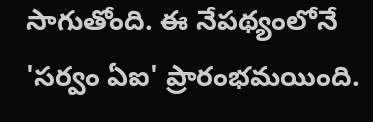సాగుతోంది. ఈ నేపథ్యంలోనే 'సర్వం ఏఐ' ప్రారంభమయింది.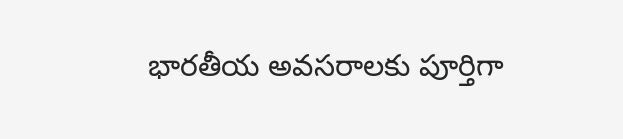భారతీయ అవసరాలకు పూర్తిగా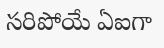సరిపోయే ఏఐగా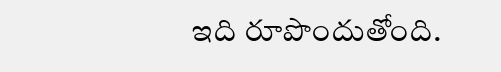ఇది రూపొందుతోంది.